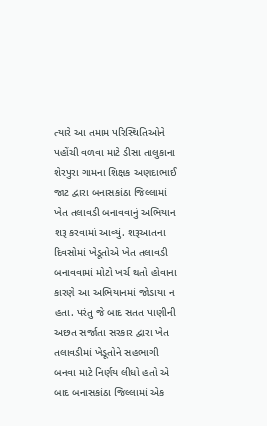ત્યારે આ તમામ પરિસ્થિતિઓને પહોંચી વળવા માટે ડીસા તાલુકાના શેરપુરા ગામના શિક્ષક અણદાભાઈ જાટ દ્વારા બનાસકાંઠા જિલ્લામાં ખેત તલાવડી બનાવવાનું અભિયાન શરૂ કરવામાં આવ્યું. શરૂઆતના દિવસોમાં ખેડૂતોએ ખેત તલાવડી બનાવવામાં મોટો ખર્ચ થતો હોવાના કારણે આ અભિયાનમાં જોડાયા ન હતા. પરંતુ જે બાદ સતત પાણીની અછત સર્જાતા સરકાર દ્વારા ખેત તલાવડીમાં ખેડૂતોને સહભાગી બનવા માટે નિર્ણય લીધો હતો એ બાદ બનાસકાંઠા જિલ્લામાં એક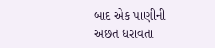બાદ એક પાણીની અછત ધરાવતા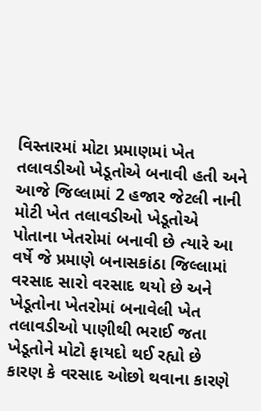વિસ્તારમાં મોટા પ્રમાણમાં ખેત તલાવડીઓ ખેડૂતોએ બનાવી હતી અને આજે જિલ્લામાં 2 હજાર જેટલી નાની મોટી ખેત તલાવડીઓ ખેડૂતોએ પોતાના ખેતરોમાં બનાવી છે ત્યારે આ વર્ષે જે પ્રમાણે બનાસકાંઠા જિલ્લામાં વરસાદ સારો વરસાદ થયો છે અને ખેડૂતોના ખેતરોમાં બનાવેલી ખેત તલાવડીઓ પાણીથી ભરાઈ જતા ખેડૂતોને મોટો ફાયદો થઈ રહ્યો છે કારણ કે વરસાદ ઓછો થવાના કારણે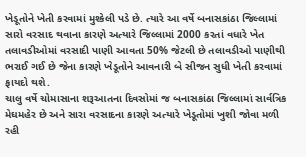ખેડૂતોને ખેતી કરવામાં મુશ્કેલી પડે છે. ત્યારે આ વર્ષે બનાસકાંઠા જિલ્લામાં સારો વરસાદ થવાના કારણે અત્યારે જિલ્લામાં 2000 કરતાં વધારે ખેત તલાવડીઓમાં વરસાદી પાણી આવતા 50% જેટલી છે તલાવડીઓ પાણીથી ભરાઈ ગઈ છે જેના કારણે ખેડૂતોને આવનારી બે સીજન સુધી ખેતી કરવામાં ફાયદો થશે.
ચાલુ વર્ષે ચોમાસાના શરૂઆતના દિવસોમાં જ બનાસકાંઠા જિલ્લામાં સાર્વત્રિક મેઘમહેર છે અને સારા વરસાદના કારણે અત્યારે ખેડૂતોમાં ખુશી જોવા મળી રહી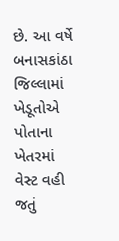છે. આ વર્ષે બનાસકાંઠા જિલ્લામાં ખેડૂતોએ પોતાના ખેતરમાં વેસ્ટ વહી જતું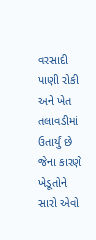વરસાદી પાણી રોકી અને ખેત તલાવડીમાં ઉતાર્યું છે જેના કારણે ખેડૂતોને સારો એવો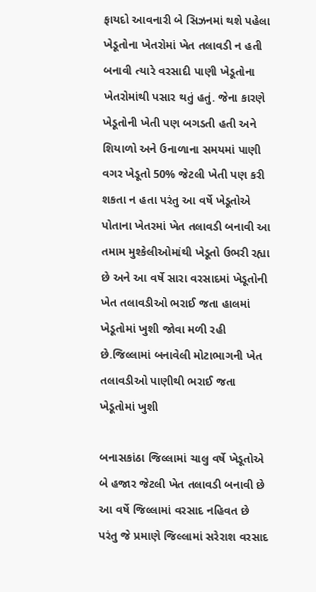ફાયદો આવનારી બે સિઝનમાં થશે પહેલા ખેડૂતોના ખેતરોમાં ખેત તલાવડી ન હતી બનાવી ત્યારે વરસાદી પાણી ખેડૂતોના ખેતરોમાંથી પસાર થતું હતું. જેના કારણે ખેડૂતોની ખેતી પણ બગડતી હતી અને શિયાળો અને ઉનાળાના સમયમાં પાણી વગર ખેડૂતો 50% જેટલી ખેતી પણ કરી શકતા ન હતા પરંતુ આ વર્ષે ખેડૂતોએ પોતાના ખેતરમાં ખેત તલાવડી બનાવી આ તમામ મુશ્કેલીઓમાંથી ખેડૂતો ઉભરી રહ્યા છે અને આ વર્ષે સારા વરસાદમાં ખેડૂતોની ખેત તલાવડીઓ ભરાઈ જતા હાલમાં ખેડૂતોમાં ખુશી જોવા મળી રહી છે.જિલ્લામાં બનાવેલી મોટાભાગની ખેત તલાવડીઓ પાણીથી ભરાઈ જતા ખેડૂતોમાં ખુશી

બનાસકાંઠા જિલ્લામાં ચાલુ વર્ષે ખેડૂતોએ બે હજાર જેટલી ખેત તલાવડી બનાવી છે આ વર્ષે જિલ્લામાં વરસાદ નહિવત છે પરંતુ જે પ્રમાણે જિલ્લામાં સરેરાશ વરસાદ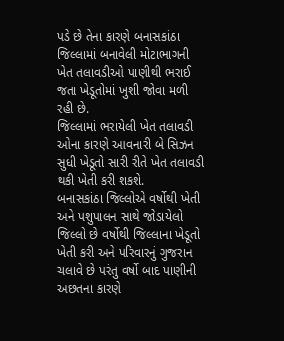પડે છે તેના કારણે બનાસકાંઠા જિલ્લામાં બનાવેલી મોટાભાગની ખેત તલાવડીઓ પાણીથી ભરાઈ જતા ખેડૂતોમાં ખુશી જોવા મળી રહી છે.
જિલ્લામાં ભરાયેલી ખેત તલાવડી ઓના કારણે આવનારી બે સિઝન સુધી ખેડૂતો સારી રીતે ખેત તલાવડી થકી ખેતી કરી શકશે.
બનાસકાંઠા જિલ્લોએ વર્ષોથી ખેતી અને પશુપાલન સાથે જોડાયેલો જિલ્લો છે વર્ષોથી જિલ્લાના ખેડૂતો ખેતી કરી અને પરિવારનું ગુજરાન ચલાવે છે પરંતુ વર્ષો બાદ પાણીની અછતના કારણે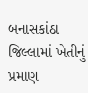બનાસકાંઠા જિલ્લામાં ખેતીનું પ્રમાણ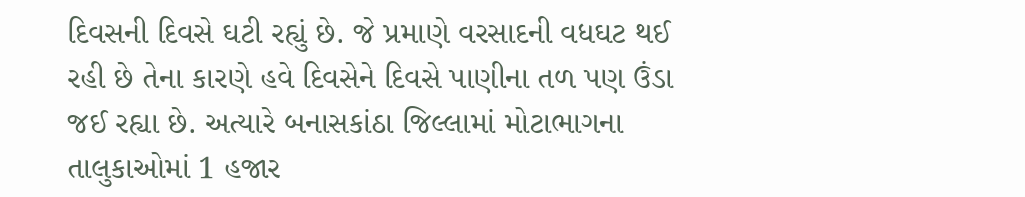દિવસની દિવસે ઘટી રહ્યું છે. જે પ્રમાણે વરસાદની વધઘટ થઈ રહી છે તેના કારણે હવે દિવસેને દિવસે પાણીના તળ પણ ઉંડા જઈ રહ્યા છે. અત્યારે બનાસકાંઠા જિલ્લામાં મોટાભાગના તાલુકાઓમાં 1 હજાર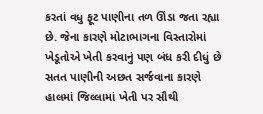કરતાં વધુ ફૂટ પાણીના તળ ઊંડા જતા રહ્યા છે. જેના કારણે મોટાભાગના વિસ્તારોમાં ખેડૂતોએ ખેતી કરવાનું પણ બંધ કરી દીધું છે સતત પાણીની અછત સર્જવાના કારણે હાલમાં જિલ્લામાં ખેતી પર સૌથી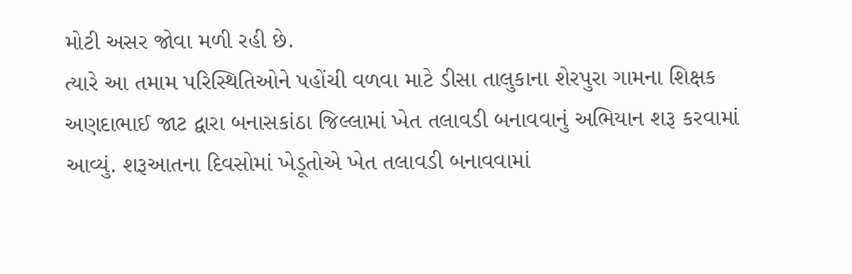મોટી અસર જોવા મળી રહી છે.
ત્યારે આ તમામ પરિસ્થિતિઓને પહોંચી વળવા માટે ડીસા તાલુકાના શેરપુરા ગામના શિક્ષક અણદાભાઈ જાટ દ્વારા બનાસકાંઠા જિલ્લામાં ખેત તલાવડી બનાવવાનું અભિયાન શરૂ કરવામાં આવ્યું. શરૂઆતના દિવસોમાં ખેડૂતોએ ખેત તલાવડી બનાવવામાં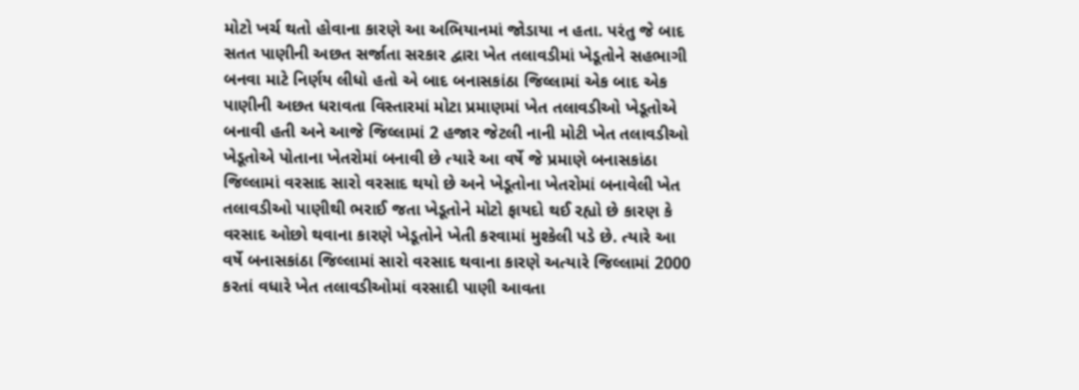મોટો ખર્ચ થતો હોવાના કારણે આ અભિયાનમાં જોડાયા ન હતા. પરંતુ જે બાદ સતત પાણીની અછત સર્જાતા સરકાર દ્વારા ખેત તલાવડીમાં ખેડૂતોને સહભાગી બનવા માટે નિર્ણય લીધો હતો એ બાદ બનાસકાંઠા જિલ્લામાં એક બાદ એક પાણીની અછત ધરાવતા વિસ્તારમાં મોટા પ્રમાણમાં ખેત તલાવડીઓ ખેડૂતોએ બનાવી હતી અને આજે જિલ્લામાં 2 હજાર જેટલી નાની મોટી ખેત તલાવડીઓ ખેડૂતોએ પોતાના ખેતરોમાં બનાવી છે ત્યારે આ વર્ષે જે પ્રમાણે બનાસકાંઠા જિલ્લામાં વરસાદ સારો વરસાદ થયો છે અને ખેડૂતોના ખેતરોમાં બનાવેલી ખેત તલાવડીઓ પાણીથી ભરાઈ જતા ખેડૂતોને મોટો ફાયદો થઈ રહ્યો છે કારણ કે વરસાદ ઓછો થવાના કારણે ખેડૂતોને ખેતી કરવામાં મુશ્કેલી પડે છે. ત્યારે આ વર્ષે બનાસકાંઠા જિલ્લામાં સારો વરસાદ થવાના કારણે અત્યારે જિલ્લામાં 2000 કરતાં વધારે ખેત તલાવડીઓમાં વરસાદી પાણી આવતા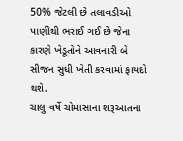50% જેટલી છે તલાવડીઓ પાણીથી ભરાઈ ગઈ છે જેના કારણે ખેડૂતોને આવનારી બે સીજન સુધી ખેતી કરવામાં ફાયદો થશે.
ચાલુ વર્ષે ચોમાસાના શરૂઆતના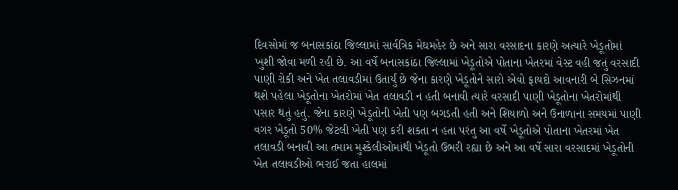દિવસોમાં જ બનાસકાંઠા જિલ્લામાં સાર્વત્રિક મેઘમહેર છે અને સારા વરસાદના કારણે અત્યારે ખેડૂતોમાં ખુશી જોવા મળી રહી છે. આ વર્ષે બનાસકાંઠા જિલ્લામાં ખેડૂતોએ પોતાના ખેતરમાં વેસ્ટ વહી જતું વરસાદી પાણી રોકી અને ખેત તલાવડીમાં ઉતાર્યું છે જેના કારણે ખેડૂતોને સારો એવો ફાયદો આવનારી બે સિઝનમાં થશે પહેલા ખેડૂતોના ખેતરોમાં ખેત તલાવડી ન હતી બનાવી ત્યારે વરસાદી પાણી ખેડૂતોના ખેતરોમાંથી પસાર થતું હતું. જેના કારણે ખેડૂતોની ખેતી પણ બગડતી હતી અને શિયાળો અને ઉનાળાના સમયમાં પાણી વગર ખેડૂતો 50% જેટલી ખેતી પણ કરી શકતા ન હતા પરંતુ આ વર્ષે ખેડૂતોએ પોતાના ખેતરમાં ખેત તલાવડી બનાવી આ તમામ મુશ્કેલીઓમાંથી ખેડૂતો ઉભરી રહ્યા છે અને આ વર્ષે સારા વરસાદમાં ખેડૂતોની ખેત તલાવડીઓ ભરાઈ જતા હાલમાં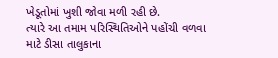ખેડૂતોમાં ખુશી જોવા મળી રહી છે.
ત્યારે આ તમામ પરિસ્થિતિઓને પહોંચી વળવા માટે ડીસા તાલુકાના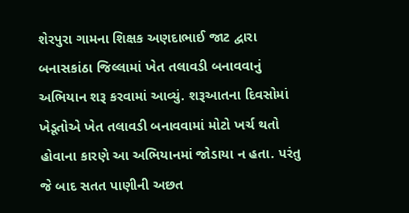શેરપુરા ગામના શિક્ષક અણદાભાઈ જાટ દ્વારા બનાસકાંઠા જિલ્લામાં ખેત તલાવડી બનાવવાનું અભિયાન શરૂ કરવામાં આવ્યું. શરૂઆતના દિવસોમાં ખેડૂતોએ ખેત તલાવડી બનાવવામાં મોટો ખર્ચ થતો હોવાના કારણે આ અભિયાનમાં જોડાયા ન હતા. પરંતુ જે બાદ સતત પાણીની અછત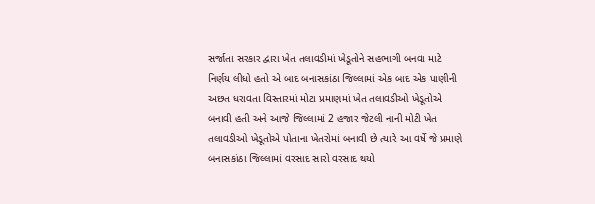સર્જાતા સરકાર દ્વારા ખેત તલાવડીમાં ખેડૂતોને સહભાગી બનવા માટે નિર્ણય લીધો હતો એ બાદ બનાસકાંઠા જિલ્લામાં એક બાદ એક પાણીની અછત ધરાવતા વિસ્તારમાં મોટા પ્રમાણમાં ખેત તલાવડીઓ ખેડૂતોએ બનાવી હતી અને આજે જિલ્લામાં 2 હજાર જેટલી નાની મોટી ખેત તલાવડીઓ ખેડૂતોએ પોતાના ખેતરોમાં બનાવી છે ત્યારે આ વર્ષે જે પ્રમાણે બનાસકાંઠા જિલ્લામાં વરસાદ સારો વરસાદ થયો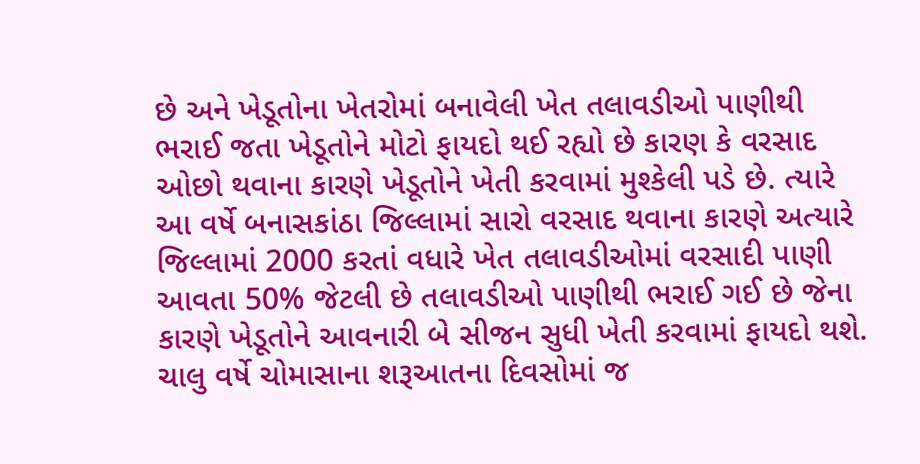છે અને ખેડૂતોના ખેતરોમાં બનાવેલી ખેત તલાવડીઓ પાણીથી ભરાઈ જતા ખેડૂતોને મોટો ફાયદો થઈ રહ્યો છે કારણ કે વરસાદ ઓછો થવાના કારણે ખેડૂતોને ખેતી કરવામાં મુશ્કેલી પડે છે. ત્યારે આ વર્ષે બનાસકાંઠા જિલ્લામાં સારો વરસાદ થવાના કારણે અત્યારે જિલ્લામાં 2000 કરતાં વધારે ખેત તલાવડીઓમાં વરસાદી પાણી આવતા 50% જેટલી છે તલાવડીઓ પાણીથી ભરાઈ ગઈ છે જેના કારણે ખેડૂતોને આવનારી બે સીજન સુધી ખેતી કરવામાં ફાયદો થશે.
ચાલુ વર્ષે ચોમાસાના શરૂઆતના દિવસોમાં જ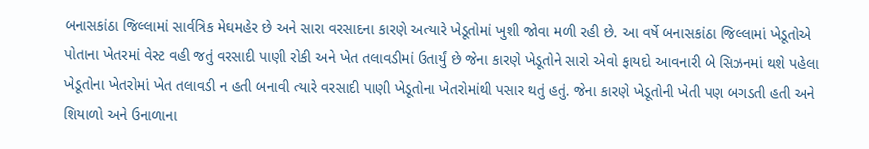બનાસકાંઠા જિલ્લામાં સાર્વત્રિક મેઘમહેર છે અને સારા વરસાદના કારણે અત્યારે ખેડૂતોમાં ખુશી જોવા મળી રહી છે. આ વર્ષે બનાસકાંઠા જિલ્લામાં ખેડૂતોએ પોતાના ખેતરમાં વેસ્ટ વહી જતું વરસાદી પાણી રોકી અને ખેત તલાવડીમાં ઉતાર્યું છે જેના કારણે ખેડૂતોને સારો એવો ફાયદો આવનારી બે સિઝનમાં થશે પહેલા ખેડૂતોના ખેતરોમાં ખેત તલાવડી ન હતી બનાવી ત્યારે વરસાદી પાણી ખેડૂતોના ખેતરોમાંથી પસાર થતું હતું. જેના કારણે ખેડૂતોની ખેતી પણ બગડતી હતી અને શિયાળો અને ઉનાળાના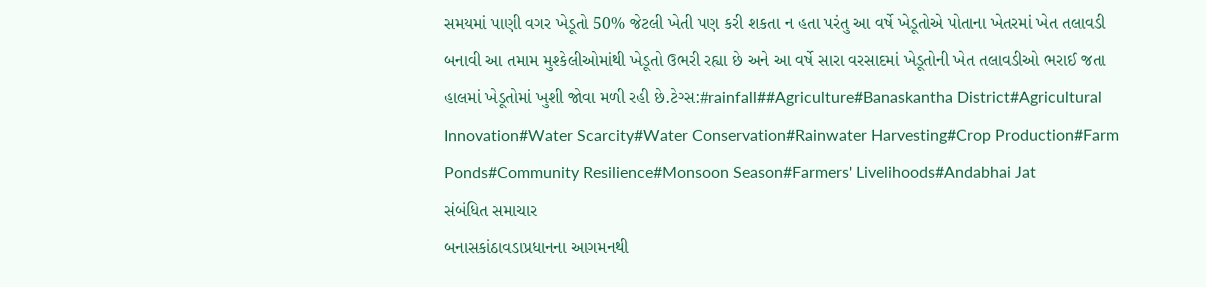સમયમાં પાણી વગર ખેડૂતો 50% જેટલી ખેતી પણ કરી શકતા ન હતા પરંતુ આ વર્ષે ખેડૂતોએ પોતાના ખેતરમાં ખેત તલાવડી બનાવી આ તમામ મુશ્કેલીઓમાંથી ખેડૂતો ઉભરી રહ્યા છે અને આ વર્ષે સારા વરસાદમાં ખેડૂતોની ખેત તલાવડીઓ ભરાઈ જતા હાલમાં ખેડૂતોમાં ખુશી જોવા મળી રહી છે.ટેગ્સ:#rainfall##Agriculture#Banaskantha District#Agricultural Innovation#Water Scarcity#Water Conservation#Rainwater Harvesting#Crop Production#Farm Ponds#Community Resilience#Monsoon Season#Farmers' Livelihoods#Andabhai Jat
સંબંધિત સમાચાર
બનાસકાંઠાવડાપ્રધાનના આગમનથી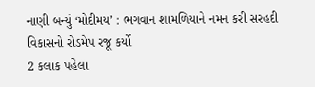નાણી બન્યું ‘મોદીમય’ : ભગવાન શામળિયાને નમન કરી સરહદી વિકાસનો રોડમેપ રજૂ કર્યો
2 કલાક પહેલા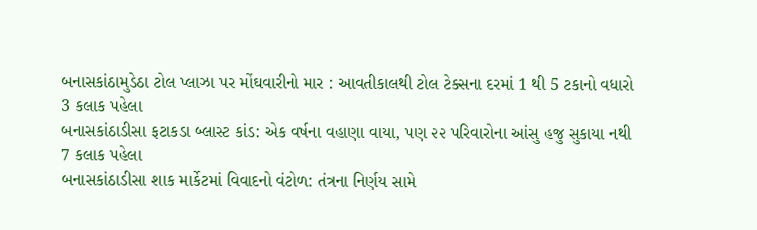બનાસકાંઠામુડેઠા ટોલ પ્લાઝા પર મોંઘવારીનો માર : આવતીકાલથી ટોલ ટેક્સના દરમાં 1 થી 5 ટકાનો વધારો
3 કલાક પહેલા
બનાસકાંઠાડીસા ફટાકડા બ્લાસ્ટ કાંડ: એક વર્ષના વહાણા વાયા, પણ ૨૨ પરિવારોના આંસુ હજુ સુકાયા નથી
7 કલાક પહેલા
બનાસકાંઠાડીસા શાક માર્કેટમાં વિવાદનો વંટોળ: તંત્રના નિર્ણય સામે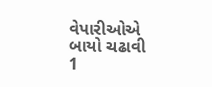વેપારીઓએ બાયો ચઢાવી
1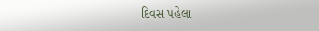દિવસ પહેલા